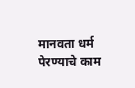मानवता धर्म पेरण्याचे काम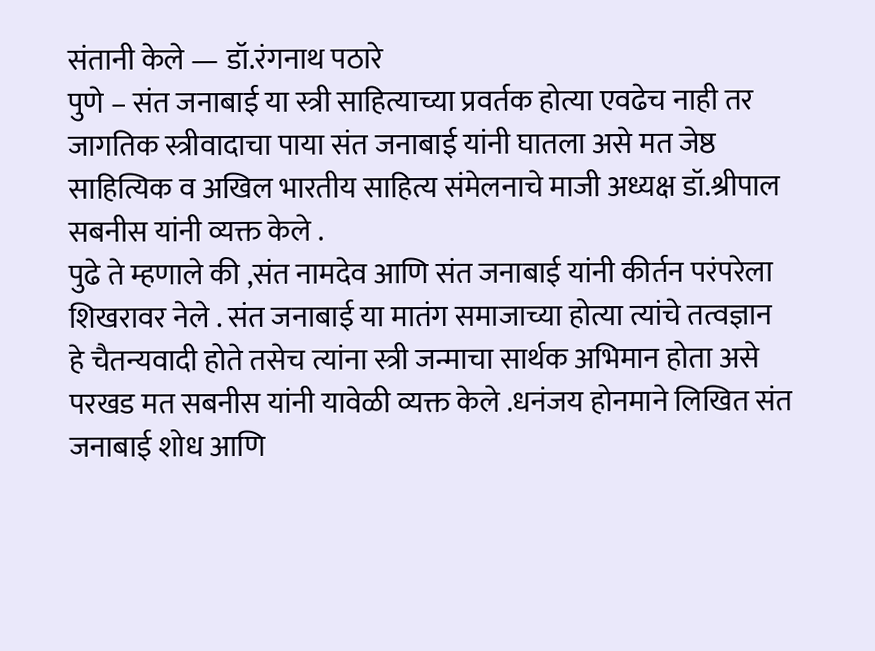संतानी केले — डॉ.रंगनाथ पठारे
पुणे – संत जनाबाई या स्त्री साहित्याच्या प्रवर्तक होत्या एवढेच नाही तर जागतिक स्त्रीवादाचा पाया संत जनाबाई यांनी घातला असे मत जेष्ठ साहित्यिक व अखिल भारतीय साहित्य संमेलनाचे माजी अध्यक्ष डॉ.श्रीपाल सबनीस यांनी व्यक्त केले .
पुढे ते म्हणाले की ,संत नामदेव आणि संत जनाबाई यांनी कीर्तन परंपरेला शिखरावर नेले . संत जनाबाई या मातंग समाजाच्या होत्या त्यांचे तत्वज्ञान हे चैतन्यवादी होते तसेच त्यांना स्त्री जन्माचा सार्थक अभिमान होता असे परखड मत सबनीस यांनी यावेळी व्यक्त केले .धनंजय होनमाने लिखित संत जनाबाई शोध आणि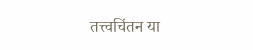तत्त्वचिंतन या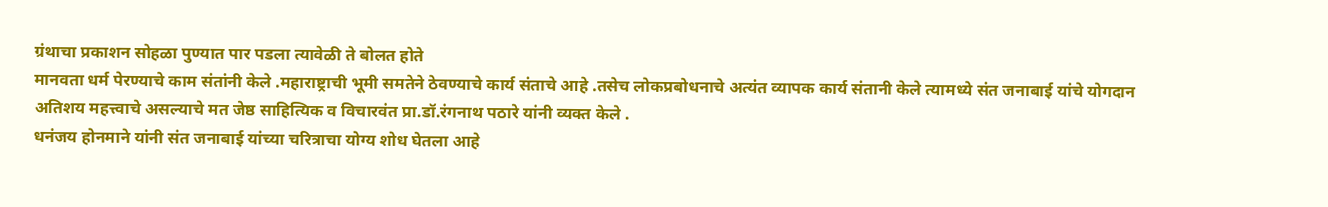ग्रंथाचा प्रकाशन सोहळा पुण्यात पार पडला त्यावेळी ते बोलत होते
मानवता धर्म पेरण्याचे काम संतांनी केले .महाराष्ट्राची भूमी समतेने ठेवण्याचे कार्य संताचे आहे .तसेच लोकप्रबोधनाचे अत्यंत व्यापक कार्य संतानी केले त्यामध्ये संत जनाबाई यांचे योगदान अतिशय महत्त्वाचे असल्याचे मत जेष्ठ साहित्यिक व विचारवंत प्रा.डॉ.रंगनाथ पठारे यांनी व्यक्त केले .
धनंजय होनमाने यांनी संत जनाबाई यांच्या चरित्राचा योग्य शोध घेतला आहे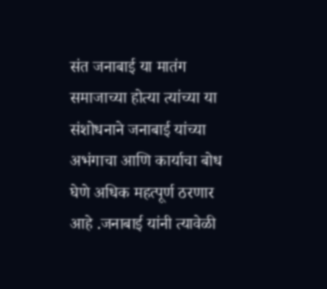संत जनाबाई या मातंग समाजाच्या होत्या त्यांच्या या संशोधनाने जनाबाई यांच्या अभंगाचा आणि कार्याचा बोध घेणे अधिक महत्पूर्ण ठरणार आहे .जनाबाई यांनी त्यावेळी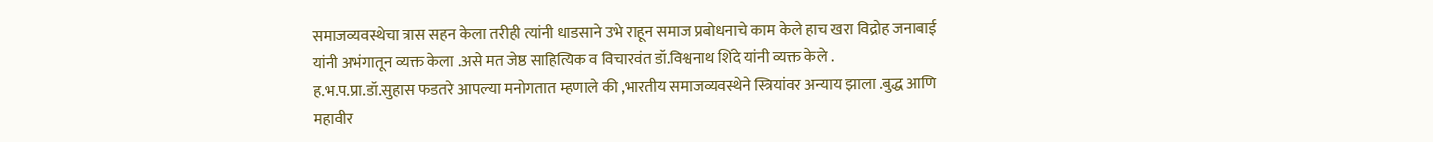समाजव्यवस्थेचा त्रास सहन केला तरीही त्यांनी धाडसाने उभे राहून समाज प्रबोधनाचे काम केले हाच खरा विद्रोह जनाबाई यांनी अभंगातून व्यक्त केला .असे मत जेष्ठ साहित्यिक व विचारवंत डॉ.विश्वनाथ शिंदे यांनी व्यक्त केले .
ह.भ.प.प्रा.डॉ.सुहास फडतरे आपल्या मनोगतात म्हणाले की ,भारतीय समाजव्यवस्थेने स्त्रियांवर अन्याय झाला .बुद्ध आणि महावीर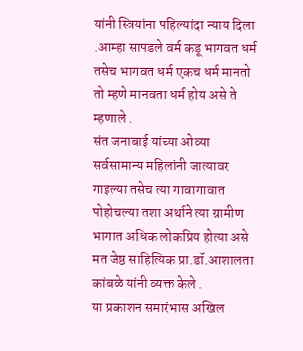यांनी स्त्रियांना पहिल्यांदा न्याय दिला .आम्हा सापडले वर्म कडू भागवत धर्म तसेच भागवत धर्म एकच धर्म मानतो तो म्हणे मानवता धर्म होय असे ते म्हणाले .
संत जनाबाई यांच्या ओव्या सर्वसामान्य महिलांनी जात्यावर गाइल्या तसेच त्या गावागावात पोहोचल्या तशा अर्थाने त्या ग्रामीण भागात अधिक लोकप्रिय होत्या असे मत जेष्ठ साहित्यिक प्रा.डॉ.आशालता कांबळे यांनी व्यक्त केले .
या प्रकाशन समारंभास अखिल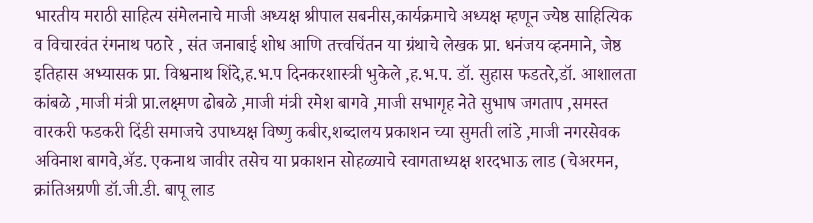भारतीय मराठी साहित्य संमेलनाचे माजी अध्यक्ष श्रीपाल सबनीस,कार्यक्रमाचे अध्यक्ष म्हणून ज्येष्ठ साहित्यिक व विचारवंत रंगनाथ पठारे , संत जनाबाई शोध आणि तत्त्वचिंतन या ग्रंथाचे लेखक प्रा. धनंजय व्हनमाने, जेष्ठ इतिहास अभ्यासक प्रा. विश्वनाथ शिंदे,ह.भ.प दिनकरशास्त्री भुकेले ,ह.भ.प. डॉ. सुहास फडतरे,डॉ. आशालता कांबळे ,माजी मंत्री प्रा.लक्ष्मण ढोबळे ,माजी मंत्री रमेश बागवे ,माजी सभागृह नेते सुभाष जगताप ,समस्त वारकरी फडकरी दिंडी समाजचे उपाध्यक्ष विष्णु कबीर,शब्दालय प्रकाशन च्या सुमती लांडे ,माजी नगरसेवक अविनाश बागवे,ॲड. एकनाथ जावीर तसेच या प्रकाशन सोहळ्याचे स्वागताध्यक्ष शरदभाऊ लाड (चेअरमन, क्रांतिअग्रणी डॉ.जी.डी. बापू लाड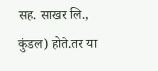सह. साखर लि., कुंडल) होते.तर या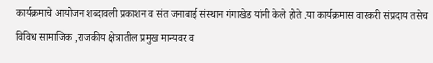कार्यक्रमाचे आयोजन शब्दावली प्रकाशन व संत जनाबाई संस्थान गंगाखेड यांनी केले होते .या कार्यक्रमास वारकरी संप्रदाय तसेच विविध सामाजिक ,राजकीय क्षेत्रातील प्रमुख मान्यवर व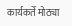कार्यकर्ते मोठ्या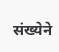संख्येने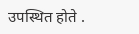उपस्थित होते .